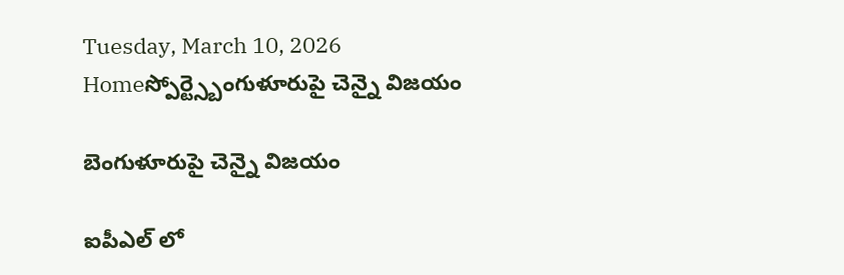Tuesday, March 10, 2026
Homeస్పోర్ట్స్బెంగుళూరుపై చెన్నై విజయం

బెంగుళూరుపై చెన్నై విజయం

ఐపీఎల్ లో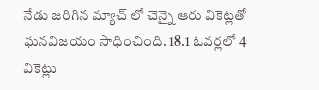నేడు జరిగిన మ్యాచ్ లో చెన్నై ఆరు వికెట్లతో ఘనవిజయం సాధించింది. 18.1 ఓవర్లలో 4 వికెట్లు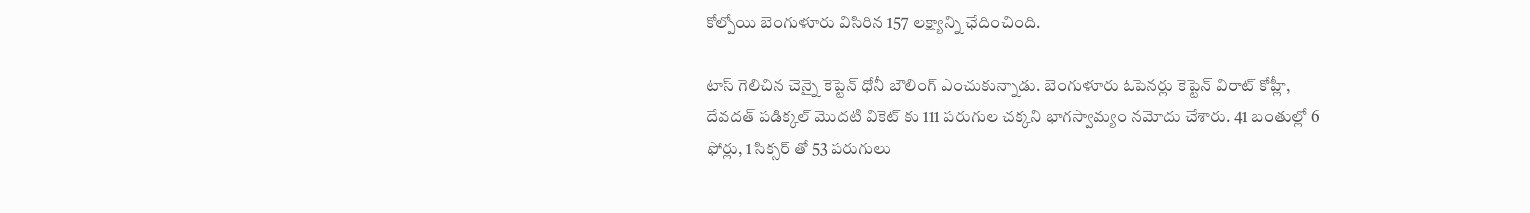కోల్పోయి బెంగుళూరు విసిరిన 157 లక్ష్యాన్ని ఛేదించింది.

టాస్ గెలిచిన చెన్నై కెప్టెన్ ధోనీ బౌలింగ్ ఎంచుకున్నాడు. బెంగుళూరు ఓపెనర్లు కెప్టెన్ విరాట్ కోహ్లీ, దేవదత్ పడిక్కల్ మొదటి వికెట్ కు 111 పరుగుల చక్కని భాగస్వామ్యం నమోదు చేశారు. 41 బంతుల్లో 6 ఫోర్లు, 1 సిక్సర్ తో 53 పరుగులు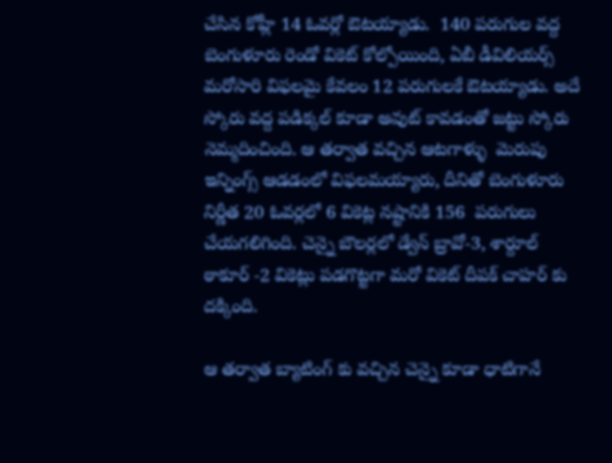చేసిన కోహ్లీ 14 ఓవర్లో ఔటయ్యాడు.  140 పరుగుల వద్ద బెంగుళూరు రెండో వికెట్ కోల్పోయింది, ఏబీ డీవిలియర్స్ మరోసారి విఫలమై కేవలం 12 పరుగులకే ఔటయ్యాడు. అదే స్కోరు వద్ద పడిక్కల్ కూడా అవుట్ కావడంతో జట్టు స్కోరు నెమ్మదించింది. ఆ తర్వాత వచ్చిన ఆటగాళ్ళు  మెరుపు ఇన్నింగ్స్ ఆడడంలో విఫలమయ్యారు, దీనితో బెంగుళూరు నిర్ణీత 20 ఓవర్లలో 6 వికెట్ల నష్టానికి 156  పరుగులు చేయగలిగింది. చెన్నై బౌలర్లలో డ్వేన్ బ్రావో-3, శార్దూల్ ఠాకూర్ -2 వికెట్లు పడగొట్టగా మరో వికెట్ దీపక్ చాహర్ కు దక్కింది.

ఆ తర్వాత బ్యాటింగ్ కు వచ్చిన చెన్నై కూడా ధాటిగానే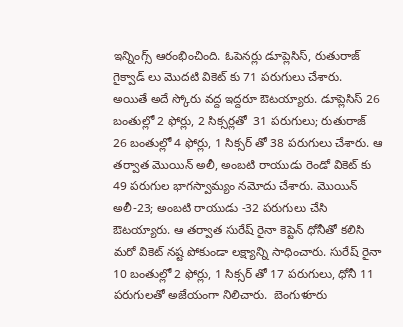ఇన్నింగ్స్ ఆరంభించింది. ఓపెనర్లు డూప్లెసిస్, రుతురాజ్ గైక్వాడ్ లు మొదటి వికెట్ కు 71 పరుగులు చేశారు.  అయితే అదే స్కోరు వద్ద ఇద్దరూ ఔటయ్యారు. డూప్లెసిస్ 26 బంతుల్లో 2 ఫోర్లు, 2 సిక్సర్లతో  31 పరుగులు; రుతురాజ్ 26 బంతుల్లో 4 ఫోర్లు, 1 సిక్సర్ తో 38 పరుగులు చేశారు. ఆ తర్వాత మొయిన్ అలీ, అంబటి రాయుడు రెండో వికెట్ కు 49 పరుగుల భాగస్వామ్యం నమోదు చేశారు. మొయిన్ అలీ-23; అంబటి రాయుడు -32 పరుగులు చేసి ఔటయ్యారు. ఆ తర్వాత సురేష్ రైనా కెప్టెన్ ధోనీతో కలిసి మరో వికెట్ నష్ట పోకుండా లక్ష్యాన్ని సాధించారు. సురేష్ రైనా 10 బంతుల్లో 2 ఫోర్లు, 1 సిక్సర్ తో 17 పరుగులు, ధోనీ 11  పరుగులతో అజేయంగా నిలిచారు.  బెంగుళూరు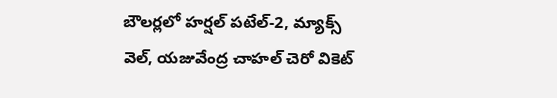బౌలర్లలో హర్షల్ పటేల్-2, మ్యాక్స్ వెల్, యజువేంద్ర చాహల్ చెరో వికెట్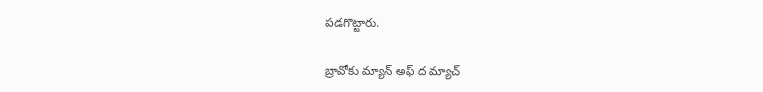పడగొట్టారు.

బ్రావోకు మ్యాన్ అఫ్ ద మ్యాచ్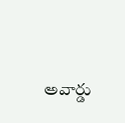అవార్డు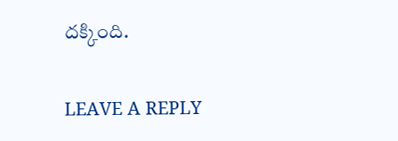దక్కింది.

LEAVE A REPLY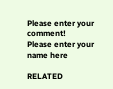Please enter your comment!
Please enter your name here

RELATED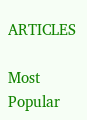ARTICLES

Most Popular